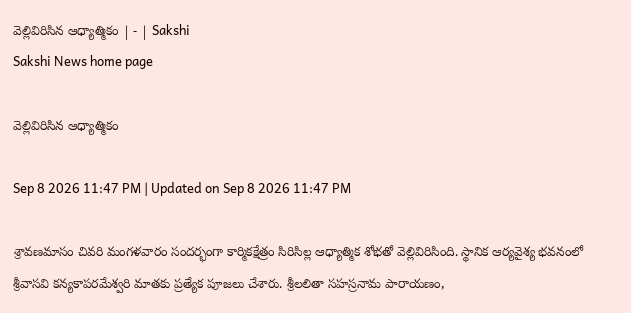వెల్లివిరిసిన ఆధ్యాత్మికం | - | Sakshi
Sakshi News home page

వెల్లివిరిసిన ఆధ్యాత్మికం

Sep 8 2026 11:47 PM | Updated on Sep 8 2026 11:47 PM

శ్రావణమాసం చివరి మంగళవారం సందర్భంగా కార్మికక్షేత్రం సిరిసిల్ల ఆధ్యాత్మిక శోభతో వెల్లివిరిసింది. స్థానిక ఆర్యవైశ్య భవనంలో శ్రీవాసవి కన్యకాపరమేశ్వరి మాతకు ప్రత్యేక పూజలు చేశారు. శ్రీలలితా సహస్రనామ పారాయణం,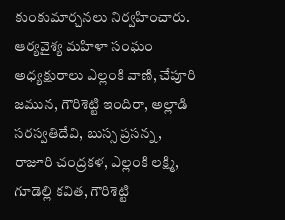కుంకుమార్చనలు నిర్వహించారు. ఆర్యవైశ్య మహిళా సంఘం అధ్యక్షురాలు ఎల్లంకి వాణి, చేపూరి జమున, గౌరిశెట్టి ఇందిరా, అల్లాడి సరస్వతిదేవి, బుస్స ప్రసన్న, రాజూరి చంద్రకళ, ఎల్లంకి లక్ష్మి, గూడెల్లి కవిత, గౌరిశెట్టి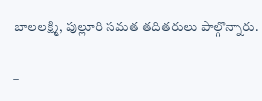బాలలక్ష్మి, పుల్లూరి సమత తదితరులు పాల్గొన్నారు.

–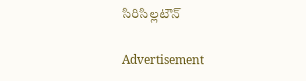సిరిసిల్లటౌన్‌

Advertisement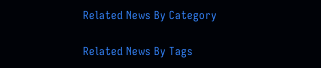Related News By Category

Related News By Tags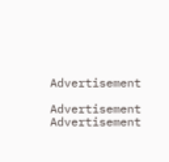Advertisement

Advertisement
Advertisement